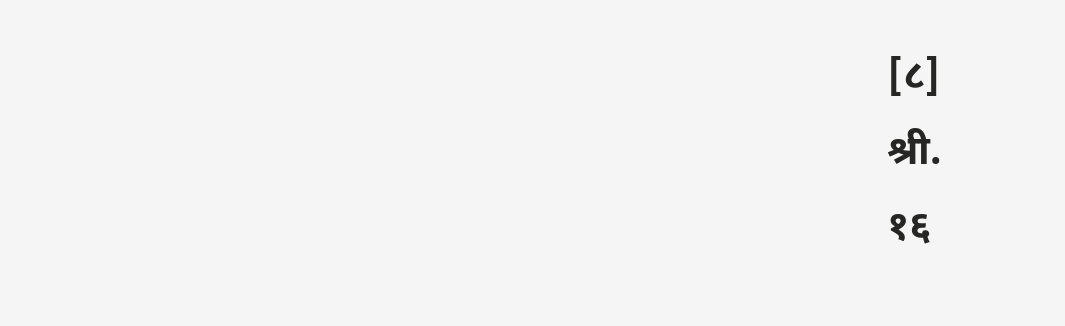[८]                                                                                 श्री.                                                                           १६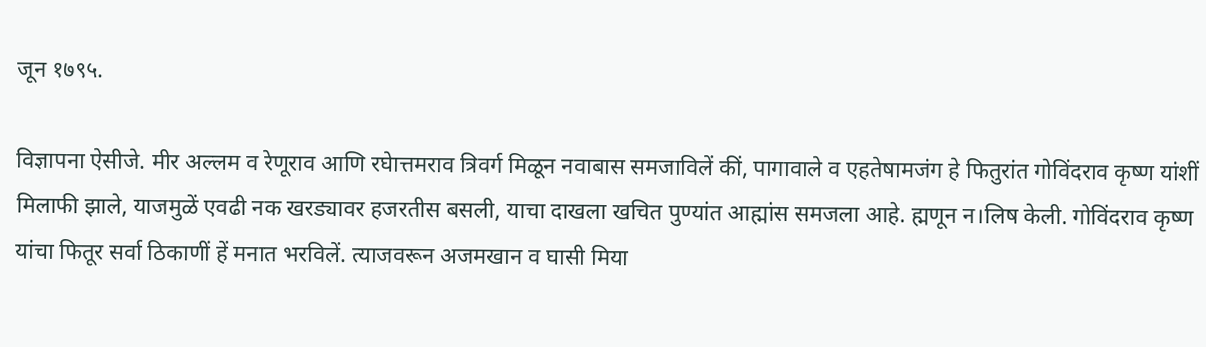जून १७९५.

विज्ञापना ऐसीजे. मीर अल्लम व रेणूराव आणि रघेात्तमराव त्रिवर्ग मिळून नवाबास समजाविलें कीं, पागावाले व एहतेषामजंग हे फितुरांत गोविंदराव कृष्ण यांशीं मिलाफी झाले, याजमुळें एवढी नक खरड्यावर हजरतीस बसली, याचा दाखला खचित पुण्यांत आह्मांस समजला आहे. ह्मणून न।लिष केली. गोविंदराव कृष्ण यांचा फितूर सर्वा ठिकाणीं हें मनात भरविलें. त्याजवरून अजमखान व घासी मिया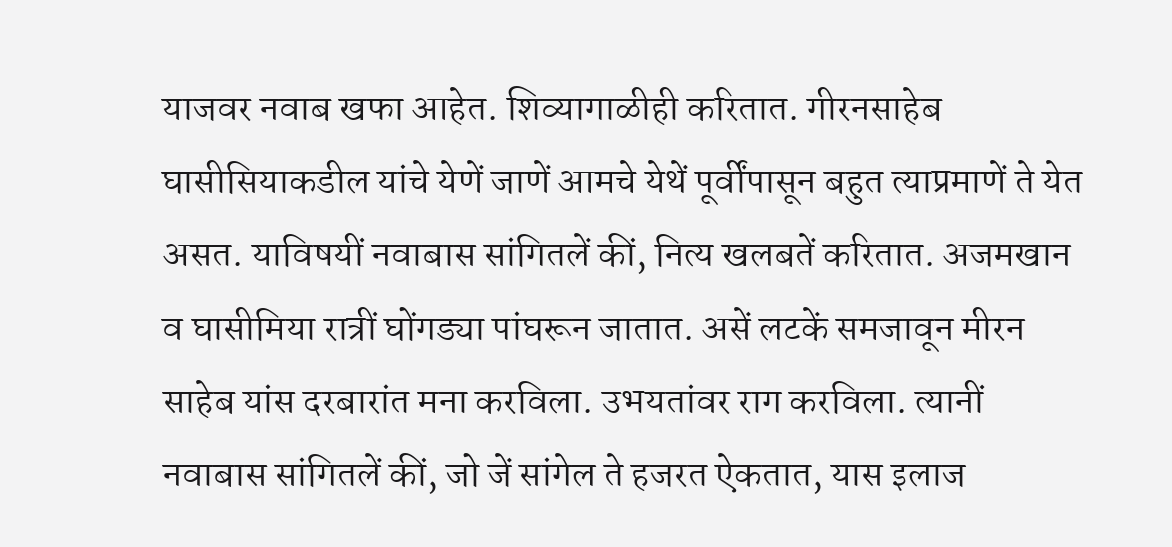याजवर नवाब खफा आहेत. शिव्यागाळीही करितात. गीरनसाहेब घासीसियाकडील यांचे येणें जाणें आमचे येथें पूर्वींपासून बहुत त्याप्रमाणें ते येत असत. याविषयीं नवाबास सांगितलें कीं, नित्य खलबतें करितात. अजमखान व घासीमिया रात्रीं घोंगड्या पांघरून जातात. असें लटकें समजावून मीरन साहेब यांस दरबारांत मना करविला. उभयतांवर राग करविला. त्यानीं नवाबास सांगितलें कीं, जो जें सांगेल ते हजरत ऐकतात, यास इलाज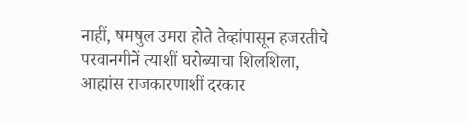नाहीं, षमषुल उमरा होते तेव्हांपासून हजरतीचे परवानगीनें त्याशीं घरोब्याचा शिलशिला, आह्मांस राजकारणाशीं दरकार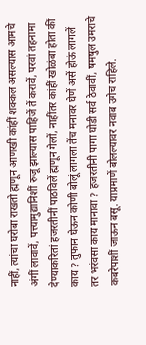नाहीं, त्यांचा घरोबा राखतो ह्मणून आणखी कांहीं शक्कल असल्यास आमचे अंगीं लावावें, पत्त्यामुद्यानिशीं रुजू झाल्यास पाहिजें तें करावें, परवां तहनामा देण्याकरितां हजरतीनीं पाठविलें ह्मणून गेलों, नाहींतर कांहीं खोळंबा होता कीं काय ? तुफान घेऊन कोणी बोलूं लागला तेंच मनावर घेणें असें होऊं लागलें तर भरंवसा काय मानावा ? हजरतीनी पागा घोडी सर्व ठेवावीं, षमषुल उमराचे कबरेपाशीं जाऊन बसू. याप्रमाणें बोलल्यावर नवाब उगेच राहिले.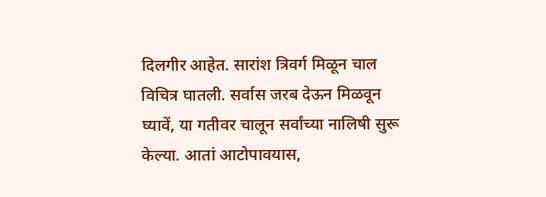दिलगीर आहेत. सारांश त्रिवर्ग मिळून चाल विचित्र घातली. सर्वास जरब देऊन मिळवून घ्यावें, या गतीवर चालून सर्वांच्या नालिषी सुरू केल्या. आतां आटोपावयास,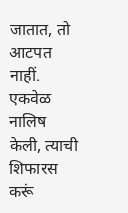जातात, तो आटपत नाहीं. एकवेळ नालिष केली, त्याची शिफारस करूं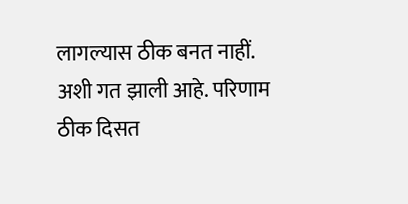लागल्यास ठीक बनत नाहीं. अशी गत झाली आहे. परिणाम ठीक दिसत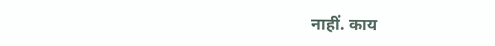नाहीं. काय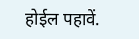होईल पहावें.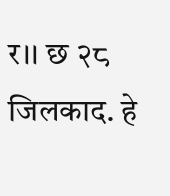र।। छ २८ जिलकाद. हे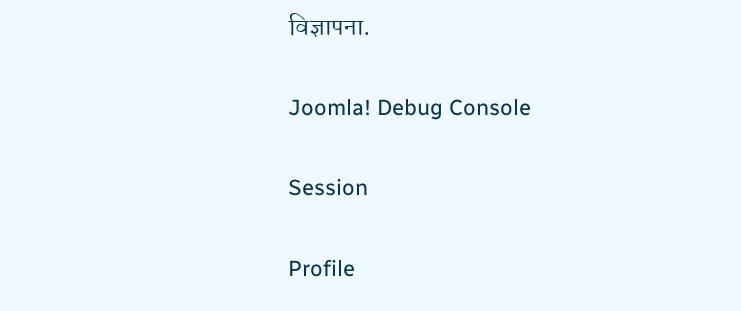विज्ञापना.

Joomla! Debug Console

Session

Profile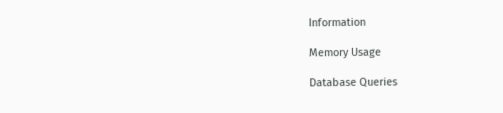Information

Memory Usage

Database Queries